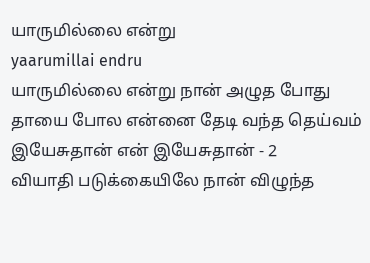யாருமில்லை என்று
yaarumillai endru
யாருமில்லை என்று நான் அழுத போது தாயை போல என்னை தேடி வந்த தெய்வம்
இயேசுதான் என் இயேசுதான் - 2
வியாதி படுக்கையிலே நான் விழுந்த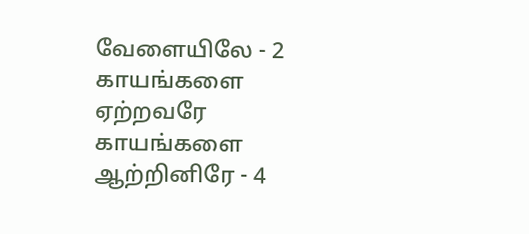வேளையிலே - 2 காயங்களை ஏற்றவரே காயங்களை ஆற்றினிரே - 4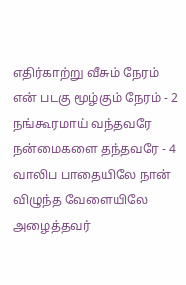எதிர்காற்று வீசும் நேரம் என் படகு மூழ்கும் நேரம் - 2 நங்கூரமாய் வந்தவரே நன்மைகளை தந்தவரே - 4
வாலிப பாதையிலே நான் விழுந்த வேளையிலே அழைத்தவர்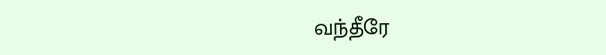வந்தீரே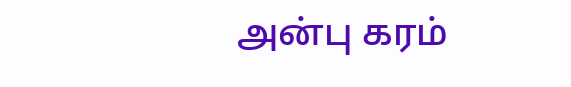அன்பு கரம்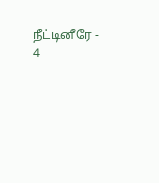நீட்டினீரே - 4